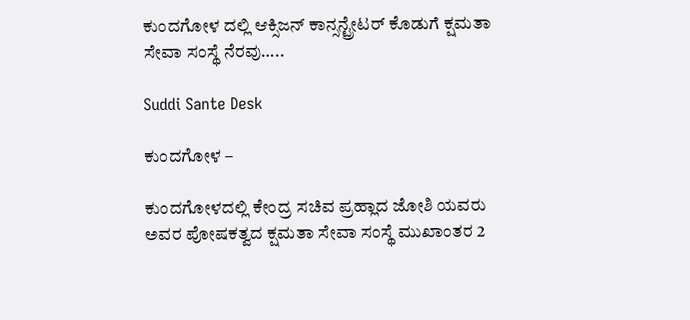ಕುಂದಗೋಳ ದಲ್ಲಿ ಆಕ್ಸಿಜನ್ ಕಾನ್ಸನ್ಟ್ರೇಟರ್ ಕೊಡುಗೆ ಕ್ಷಮತಾ ಸೇವಾ ಸಂಸ್ಥೆ ನೆರವು…..

Suddi Sante Desk

ಕುಂದಗೋಳ –

ಕುಂದಗೋಳದಲ್ಲಿ ಕೇಂದ್ರ ಸಚಿವ ಪ್ರಹ್ಲಾದ ಜೋಶಿ ಯವರು ಅವರ ಪೋಷಕತ್ವದ ಕ್ಷಮತಾ ಸೇವಾ ಸಂಸ್ಥೆ ಮುಖಾಂತರ 2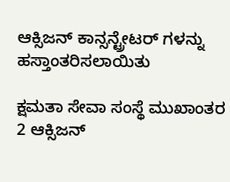ಆಕ್ಸಿಜನ್ ಕಾನ್ಸನ್ಟ್ರೇಟರ್ ಗಳನ್ನು ಹಸ್ತಾಂತರಿಸಲಾಯಿತು

ಕ್ಷಮತಾ ಸೇವಾ ಸಂಸ್ಥೆ ಮುಖಾಂತರ 2 ಆಕ್ಸಿಜನ್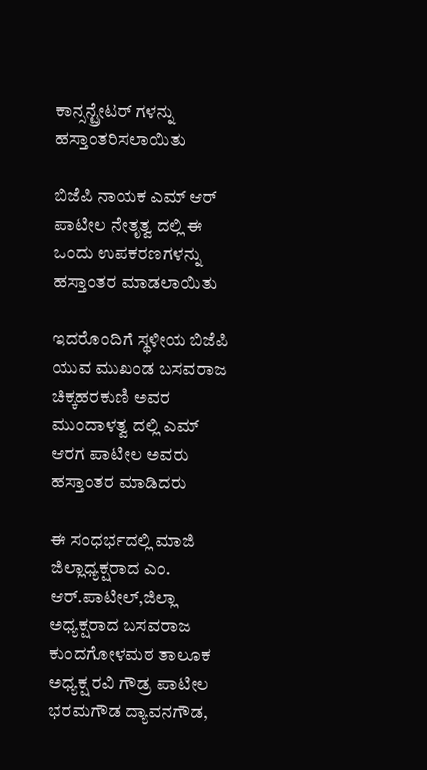ಕಾನ್ಸನ್ಟ್ರೇಟರ್ ಗಳನ್ನು ಹಸ್ತಾಂತರಿಸಲಾಯಿತು

ಬಿಜೆಪಿ ನಾಯಕ ಎಮ್ ಆರ್ ಪಾಟೀಲ ನೇತೃತ್ವ ದಲ್ಲಿ ಈ ಒಂದು ಉಪಕರಣಗಳನ್ನು ಹಸ್ತಾಂತರ ಮಾಡಲಾಯಿತು

ಇದರೊಂದಿಗೆ ಸ್ಥಳೀಯ ಬಿಜೆಪಿ ಯುವ ಮುಖಂಡ ಬಸವರಾಜ ಚಿಕ್ಕಹರಕುಣಿ ಅವರ ಮುಂದಾಳತ್ವ ದಲ್ಲಿ ಎಮ್ ಆರಗ ಪಾಟೀಲ ಅವರು ಹಸ್ತಾಂತರ ಮಾಡಿದರು

ಈ ಸಂಧರ್ಭದಲ್ಲಿ ಮಾಜಿ ಜಿಲ್ಲಾಧ್ಯಕ್ಷರಾದ ಎಂ. ಆರ್.ಪಾಟೀಲ್,ಜಿಲ್ಲಾ ಅಧ್ಯಕ್ಷರಾದ ಬಸವರಾಜ ಕುಂದಗೋಳಮಠ ತಾಲೂಕ ಅಧ್ಯಕ್ಷ ರವಿ ಗೌಡ್ರ ಪಾಟೀಲ ಭರಮಗೌಡ ದ್ಯಾವನಗೌಡ,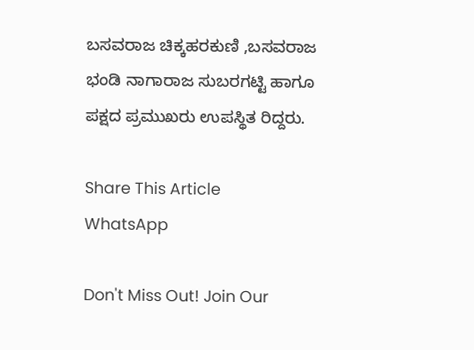ಬಸವರಾಜ ಚಿಕ್ಕಹರಕುಣಿ ,ಬಸವರಾಜ ಭಂಡಿ ನಾಗಾರಾಜ ಸುಬರಗಟ್ಟಿ ಹಾಗೂ ಪಕ್ಷದ ಪ್ರಮುಖರು ಉಪಸ್ಥಿತ ರಿದ್ದರು.

Share This Article
WhatsApp

Don't Miss Out! Join Our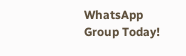WhatsApp Group Today!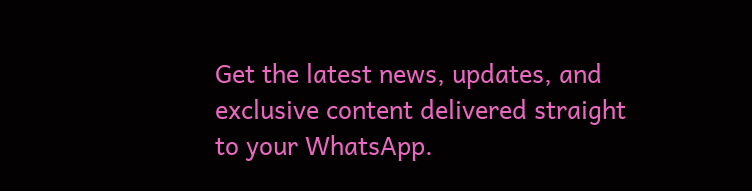Get the latest news, updates, and exclusive content delivered straight to your WhatsApp.